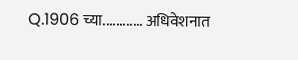Q.1906 च्या............ अधिवेशनात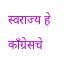स्वराज्य हे काँग्रेसचे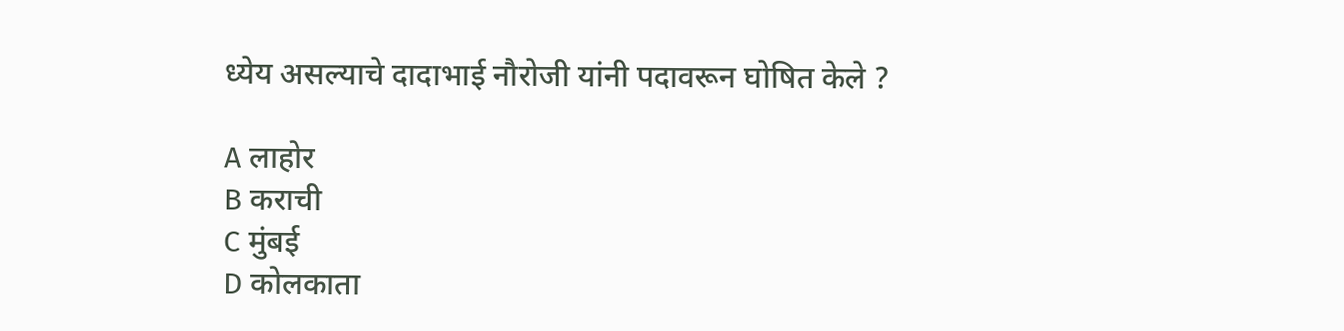ध्येय असल्याचे दादाभाई नौरोजी यांनी पदावरून घोषित केले ?

A लाहोर
B कराची
C मुंबई
D कोलकाता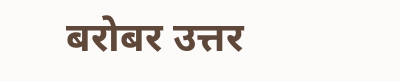बरोबर उत्तर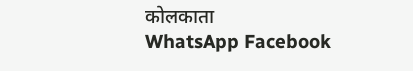कोलकाता
WhatsApp Facebook